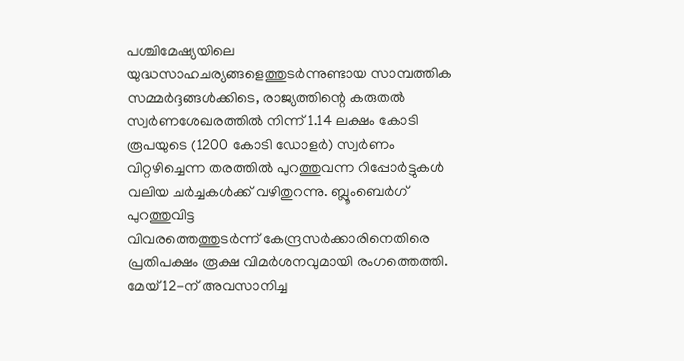പശ്ചിമേഷ്യയിലെ യുദ്ധസാഹചര്യങ്ങളെത്തുടർന്നുണ്ടായ സാമ്പത്തിക സമ്മർദ്ദങ്ങൾക്കിടെ, രാജ്യത്തിന്റെ കരുതൽ സ്വർണശേഖരത്തിൽ നിന്ന് 1.14 ലക്ഷം കോടി രൂപയുടെ (1200 കോടി ഡോളർ) സ്വർണം വിറ്റഴിച്ചെന്ന തരത്തിൽ പുറത്തുവന്ന റിപ്പോർട്ടുകൾ വലിയ ചർച്ചകൾക്ക് വഴിതുറന്നു. ബ്ലൂംബെർഗ് പുറത്തുവിട്ട
വിവരത്തെത്തുടർന്ന് കേന്ദ്രസർക്കാരിനെതിരെ പ്രതിപക്ഷം രൂക്ഷ വിമർശനവുമായി രംഗത്തെത്തി. മേയ് 12-ന് അവസാനിച്ച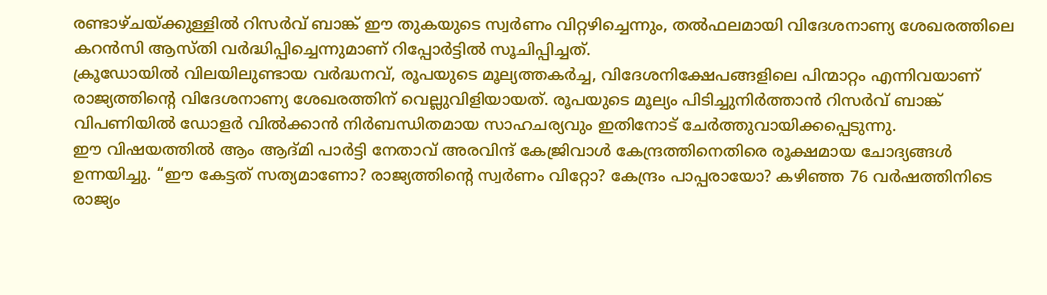രണ്ടാഴ്ചയ്ക്കുള്ളിൽ റിസർവ് ബാങ്ക് ഈ തുകയുടെ സ്വർണം വിറ്റഴിച്ചെന്നും, തൽഫലമായി വിദേശനാണ്യ ശേഖരത്തിലെ കറൻസി ആസ്തി വർദ്ധിപ്പിച്ചെന്നുമാണ് റിപ്പോർട്ടിൽ സൂചിപ്പിച്ചത്.
ക്രൂഡോയിൽ വിലയിലുണ്ടായ വർദ്ധനവ്, രൂപയുടെ മൂല്യത്തകർച്ച, വിദേശനിക്ഷേപങ്ങളിലെ പിന്മാറ്റം എന്നിവയാണ് രാജ്യത്തിന്റെ വിദേശനാണ്യ ശേഖരത്തിന് വെല്ലുവിളിയായത്. രൂപയുടെ മൂല്യം പിടിച്ചുനിർത്താൻ റിസർവ് ബാങ്ക് വിപണിയിൽ ഡോളർ വിൽക്കാൻ നിർബന്ധിതമായ സാഹചര്യവും ഇതിനോട് ചേർത്തുവായിക്കപ്പെടുന്നു.
ഈ വിഷയത്തിൽ ആം ആദ്മി പാർട്ടി നേതാവ് അരവിന്ദ് കേജ്രിവാൾ കേന്ദ്രത്തിനെതിരെ രൂക്ഷമായ ചോദ്യങ്ങൾ ഉന്നയിച്ചു. ‘‘ഈ കേട്ടത് സത്യമാണോ? രാജ്യത്തിന്റെ സ്വർണം വിറ്റോ? കേന്ദ്രം പാപ്പരായോ? കഴിഞ്ഞ 76 വർഷത്തിനിടെ രാജ്യം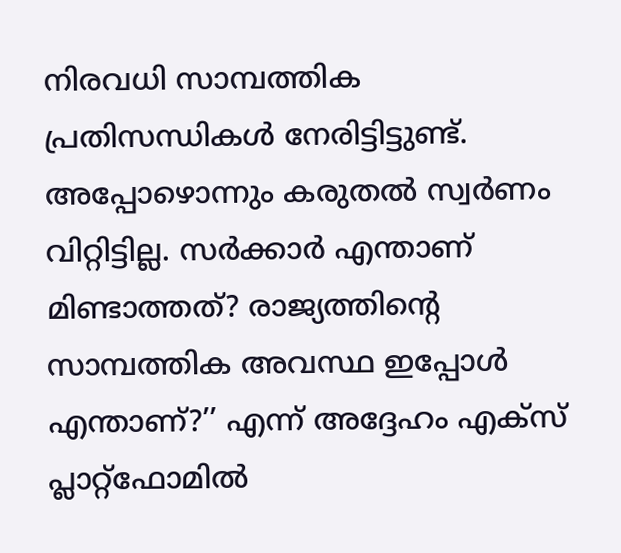നിരവധി സാമ്പത്തിക പ്രതിസന്ധികൾ നേരിട്ടിട്ടുണ്ട്.
അപ്പോഴൊന്നും കരുതൽ സ്വർണം വിറ്റിട്ടില്ല. സർക്കാർ എന്താണ് മിണ്ടാത്തത്? രാജ്യത്തിന്റെ സാമ്പത്തിക അവസ്ഥ ഇപ്പോൾ എന്താണ്?’’ എന്ന് അദ്ദേഹം എക്സ് പ്ലാറ്റ്ഫോമിൽ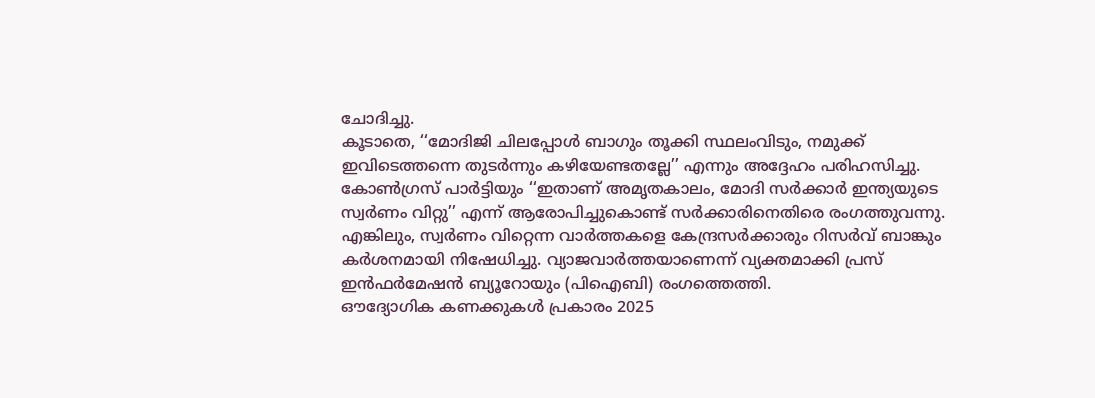ചോദിച്ചു.
കൂടാതെ, ‘‘മോദിജി ചിലപ്പോൾ ബാഗും തൂക്കി സ്ഥലംവിടും, നമുക്ക് ഇവിടെത്തന്നെ തുടർന്നും കഴിയേണ്ടതല്ലേ’’ എന്നും അദ്ദേഹം പരിഹസിച്ചു. കോൺഗ്രസ് പാർട്ടിയും ‘‘ഇതാണ് അമൃതകാലം, മോദി സർക്കാർ ഇന്ത്യയുടെ സ്വർണം വിറ്റു’’ എന്ന് ആരോപിച്ചുകൊണ്ട് സർക്കാരിനെതിരെ രംഗത്തുവന്നു.
എങ്കിലും, സ്വർണം വിറ്റെന്ന വാർത്തകളെ കേന്ദ്രസർക്കാരും റിസർവ് ബാങ്കും കർശനമായി നിഷേധിച്ചു. വ്യാജവാർത്തയാണെന്ന് വ്യക്തമാക്കി പ്രസ് ഇൻഫർമേഷൻ ബ്യൂറോയും (പിഐബി) രംഗത്തെത്തി.
ഔദ്യോഗിക കണക്കുകൾ പ്രകാരം 2025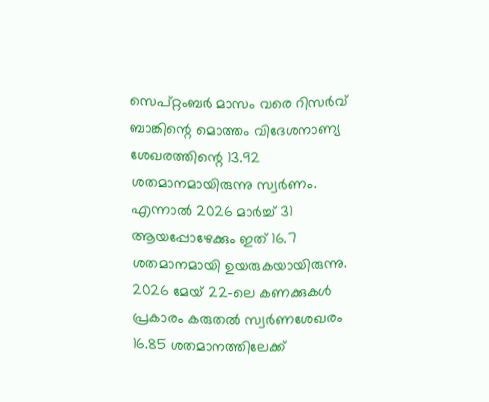സെപ്റ്റംബർ മാസം വരെ റിസർവ് ബാങ്കിന്റെ മൊത്തം വിദേശനാണ്യ ശേഖരത്തിന്റെ 13.92 ശതമാനമായിരുന്നു സ്വർണം. എന്നാൽ 2026 മാർച്ച് 31 ആയപ്പോഴേക്കും ഇത് 16.7 ശതമാനമായി ഉയരുകയായിരുന്നു.
2026 മേയ് 22-ലെ കണക്കുകൾ പ്രകാരം കരുതൽ സ്വർണശേഖരം 16.85 ശതമാനത്തിലേക്ക്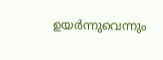ഉയർന്നുവെന്നും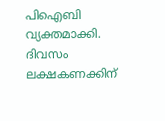പിഐബി വ്യക്തമാക്കി.
ദിവസം ലക്ഷകണക്കിന്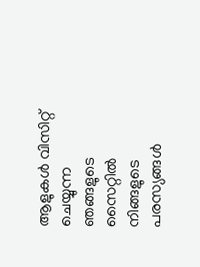ആളുകൾ വിസിറ്റ് ചെയ്യുന്ന ഞങ്ങളുടെ സൈറ്റിൽ നിങ്ങളുടെ പരസ്യങ്ങൾ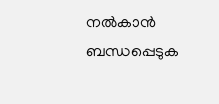നൽകാൻ ബന്ധപ്പെടുക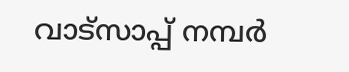വാട്സാപ്പ് നമ്പർ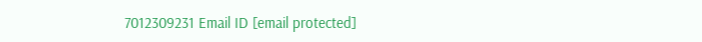7012309231 Email ID [email protected]